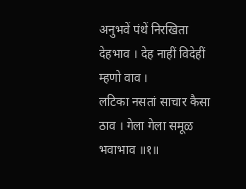अनुभवें पंथें निरखिता देहभाव । देह नाहीं विदेहीं म्हणो वाव ।
लटिका नसतां साचार कैसा ठाव । गेला गेला समूळ भवाभाव ॥१॥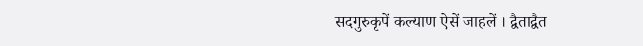सदगुरुकृपें कल्याण ऐसें जाहलें । द्वैताद्वैत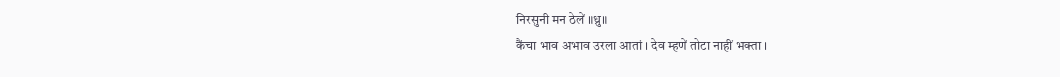निरसुनी मन ठेलें ॥ध्रु॥
कैंचा भाव अभाव उरला आतां । देव म्हणें तोटा नाहीं भक्ता ।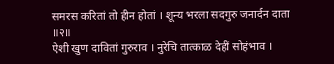समरस करितां तो हीन होतां । शून्य भरला सदगुरु जनार्दन दाता ॥२॥
ऐशी खुण दावितां गुरुराव । नुरेचि तात्काळ देहीं सोहंभाव ।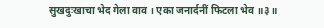सुखदुःखाचा भेद गेला वाव । एका जनार्दनीं फिटला भेव ॥३॥